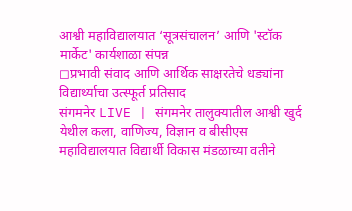आश्वी महाविद्यालयात ‘सूत्रसंचालन’ आणि 'स्टॉक मार्केट' कार्यशाळा संपन्न
◻प्रभावी संवाद आणि आर्थिक साक्षरतेचे धड्यांना विद्यार्थ्याचा उत्स्फूर्त प्रतिसाद
संगमनेर LIVE | संगमनेर तालुक्यातील आश्वी खुर्द येथील कला, वाणिज्य, विज्ञान व बीसीएस महाविद्यालयात विद्यार्थी विकास मंडळाच्या वतीने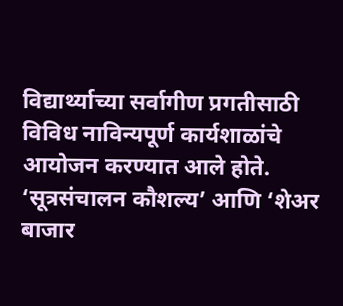विद्यार्थ्याच्या सर्वागीण प्रगतीसाठी विविध नाविन्यपूर्ण कार्यशाळांचे आयोजन करण्यात आले होते. ‘सूत्रसंचालन कौशल्य’ आणि ‘शेअर बाजार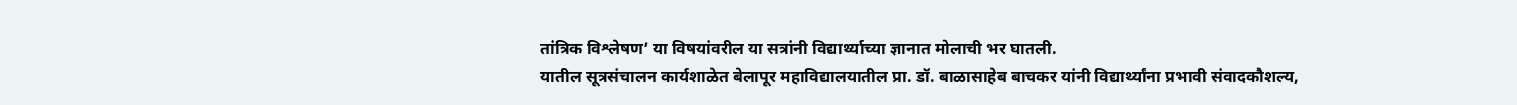तांत्रिक विश्लेषण’ या विषयांवरील या सत्रांनी विद्यार्थ्याच्या ज्ञानात मोलाची भर घातली.
यातील सूत्रसंचालन कार्यशाळेत बेलापूर महाविद्यालयातील प्रा. डॉ. बाळासाहेब बाचकर यांनी विद्यार्थ्यांना प्रभावी संवादकौशल्य,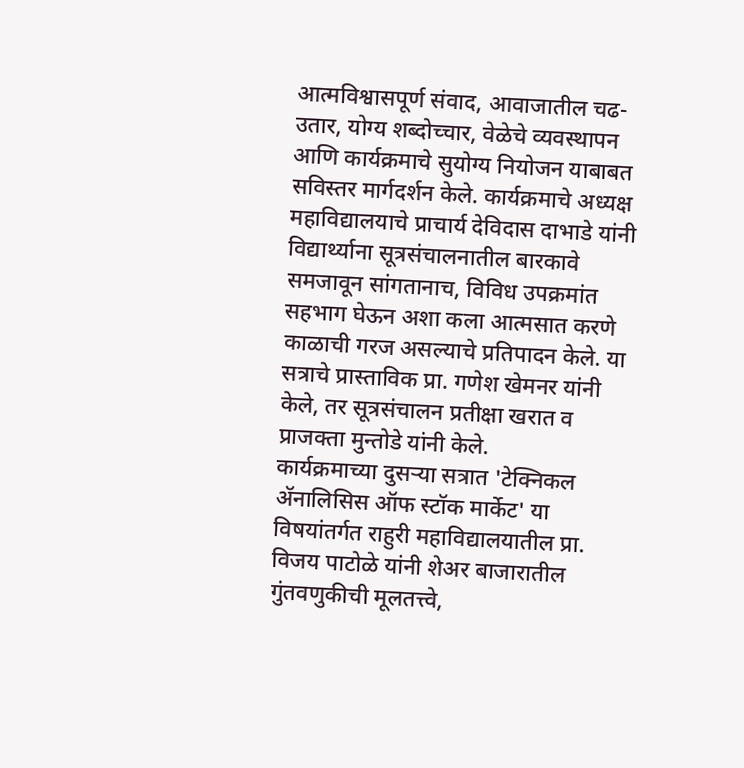आत्मविश्वासपूर्ण संवाद, आवाजातील चढ-उतार, योग्य शब्दोच्चार, वेळेचे व्यवस्थापन आणि कार्यक्रमाचे सुयोग्य नियोजन याबाबत सविस्तर मार्गदर्शन केले. कार्यक्रमाचे अध्यक्ष महाविद्यालयाचे प्राचार्य देविदास दाभाडे यांनी विद्यार्थ्याना सूत्रसंचालनातील बारकावे समजावून सांगतानाच, विविध उपक्रमांत सहभाग घेऊन अशा कला आत्मसात करणे काळाची गरज असल्याचे प्रतिपादन केले. या सत्राचे प्रास्ताविक प्रा. गणेश खेमनर यांनी केले, तर सूत्रसंचालन प्रतीक्षा खरात व प्राजक्ता मुन्तोडे यांनी केले.
कार्यक्रमाच्या दुसऱ्या सत्रात 'टेक्निकल ॲनालिसिस ऑफ स्टॉक मार्केट' या विषयांतर्गत राहुरी महाविद्यालयातील प्रा. विजय पाटोळे यांनी शेअर बाजारातील गुंतवणुकीची मूलतत्त्वे,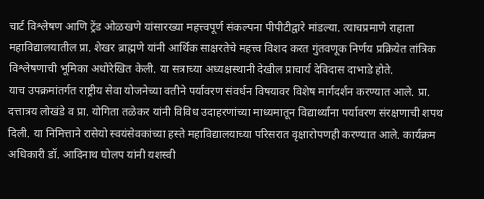चार्ट विश्लेषण आणि ट्रेंड ओळखणे यांसारख्या महत्त्वपूर्ण संकल्पना पीपीटीद्वारे मांडल्या. त्याचप्रमाणे राहाता महाविद्यालयातील प्रा. शेखर ब्राह्मणे यांनी आर्थिक साक्षरतेचे महत्त्व विशद करत गुंतवणूक निर्णय प्रक्रियेत तांत्रिक विश्लेषणाची भूमिका अधोरेखित केली. या सत्राच्या अध्यक्षस्थानी देखील प्राचार्य देविदास दाभाडे होते.
याच उपक्रमांतर्गत राष्ट्रीय सेवा योजनेच्या वतीने पर्यावरण संवर्धन विषयावर विशेष मार्गदर्शन करण्यात आले. प्रा. दत्तात्रय लोखंडे व प्रा. योगिता तळेकर यांनी विविध उदाहरणांच्या माध्यमातून विद्यार्थ्यांना पर्यावरण संरक्षणाची शपथ दिली. या निमित्ताने रासेयो स्वयंसेवकांच्या हस्ते महाविद्यालयाच्या परिसरात वृक्षारोपणही करण्यात आले. कार्यक्रम अधिकारी डॉ. आदिनाथ घोलप यांनी यशस्वी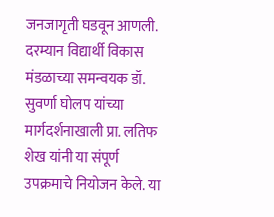जनजागृती घडवून आणली.
दरम्यान विद्यार्थी विकास मंडळाच्या समन्वयक डॉ. सुवर्णा घोलप यांच्या मार्गदर्शनाखाली प्रा. लतिफ शेख यांनी या संपूर्ण उपक्रमाचे नियोजन केले. या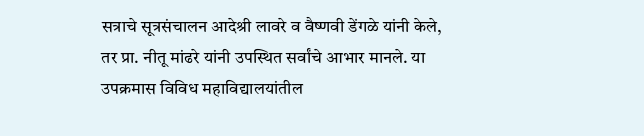सत्राचे सूत्रसंचालन आदेश्री लावरे व वैष्णवी डेंगळे यांनी केले, तर प्रा. नीतू मांढरे यांनी उपस्थित सर्वांचे आभार मानले. या उपक्रमास विविध महाविद्यालयांतील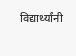विद्यार्थ्यांनी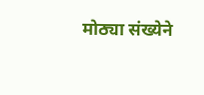मोठ्या संख्येने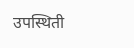उपस्थिती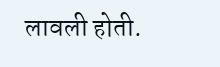लावली होती.